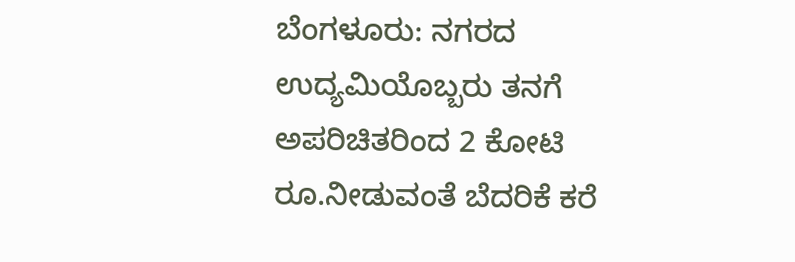ಬೆಂಗಳೂರು: ನಗರದ ಉದ್ಯಮಿಯೊಬ್ಬರು ತನಗೆ ಅಪರಿಚಿತರಿಂದ 2 ಕೋಟಿ ರೂ.ನೀಡುವಂತೆ ಬೆದರಿಕೆ ಕರೆ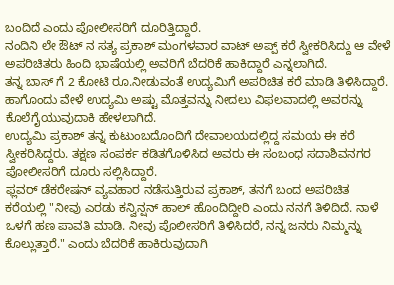ಬಂದಿದೆ ಎಂದು ಪೋಲೀಸರಿಗೆ ದೂರಿತ್ತಿದ್ದಾರೆ.
ನಂದಿನಿ ಲೇ ಔಟ್ ನ ಸತ್ಯ ಪ್ರಕಾಶ್ ಮಂಗಳವಾರ ವಾಟ್ ಅಪ್ಪ್ ಕರೆ ಸ್ವೀಕರಿಸಿದ್ದು ಆ ವೇಳೆ ಅಪರಿಚಿತರು ಹಿಂದಿ ಭಾಷೆಯಲ್ಲಿ ಅವರಿಗೆ ಬೆದರಿಕೆ ಹಾಕಿದ್ದಾರೆ ಎನ್ನಲಾಗಿದೆ.
ತನ್ನ ಬಾಸ್ ಗೆ 2 ಕೋಟಿ ರೂ.ನೀಡುವಂತೆ ಉದ್ಯಮಿಗೆ ಅಪರಿಚಿತ ಕರೆ ಮಾಡಿ ತಿಳಿಸಿದ್ದಾರೆ. ಹಾಗೊಂದು ವೇಳೆ ಉದ್ಯಮಿ ಅಷ್ಟು ಮೊತ್ತವನ್ನು ನೀದಲು ವಿಫಲವಾದಲ್ಲಿ ಅವರನ್ನು ಕೊಲೆಗೈಯುವುದಾಕಿ ಹೇಳಲಾಗಿದೆ.
ಉದ್ಯಮಿ ಪ್ರಕಾಶ್ ತನ್ನ ಕುಟುಂಬದೊಂದಿಗೆ ದೇವಾಲಯದಲ್ಲಿದ್ದ ಸಮಯ ಈ ಕರೆ ಸ್ವೀಕರಿಸಿದ್ದರು. ತಕ್ಷಣ ಸಂಪರ್ಕ ಕಡಿತಗೊಳಿಸಿದ ಅವರು ಈ ಸಂಬಂಧ ಸದಾಶಿವನಗರ ಪೋಲೀಸರಿಗೆ ದೂರು ಸಲ್ಲಿಸಿದ್ದಾರೆ.
ಫ್ಲವರ್ ಡೆಕರೇಷನ್ ವ್ಯವಹಾರ ನಡೆಸುತ್ತಿರುವ ಪ್ರಕಾಶ್, ತನಗೆ ಬಂದ ಅಪರಿಚಿತ ಕರೆಯಲ್ಲಿ "ನೀವು ಎರಡು ಕನ್ವಿನ್ಷನ್ ಹಾಲ್ ಹೊಂದಿದ್ದೀರಿ ಎಂದು ನನಗೆ ತಿಳಿದಿದೆ. ನಾಳೆ ಒಳಗೆ ಹಣ ಪಾವತಿ ಮಾಡಿ. ನೀವು ಪೊಲೀಸರಿಗೆ ತಿಳಿಸಿದರೆ, ನನ್ನ ಜನರು ನಿಮ್ಮನ್ನು ಕೊಲ್ಲುತ್ತಾರೆ." ಎಂದು ಬೆದರಿಕೆ ಹಾಕಿರುವುದಾಗಿ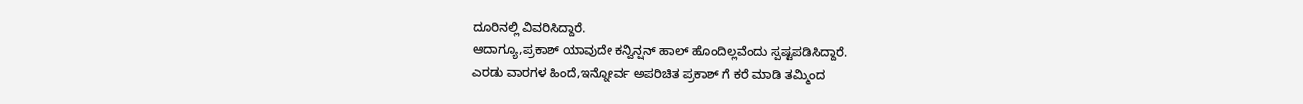ದೂರಿನಲ್ಲಿ ವಿವರಿಸಿದ್ದಾರೆ.
ಆದಾಗ್ಯೂ,ಪ್ರಕಾಶ್ ಯಾವುದೇ ಕನ್ವಿನ್ಷನ್ ಹಾಲ್ ಹೊಂದಿಲ್ಲವೆಂದು ಸ್ಪಷ್ಟಪಡಿಸಿದ್ದಾರೆ.
ಎರಡು ವಾರಗಳ ಹಿಂದೆ,ಇನ್ನೋರ್ವ ಅಪರಿಚಿತ ಪ್ರಕಾಶ್ ಗೆ ಕರೆ ಮಾಡಿ ತಮ್ಮಿಂದ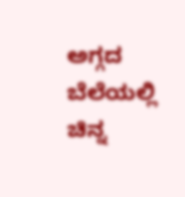ಅಗ್ಗದ ಬೆಲೆಯಲ್ಲಿ ಚಿನ್ನ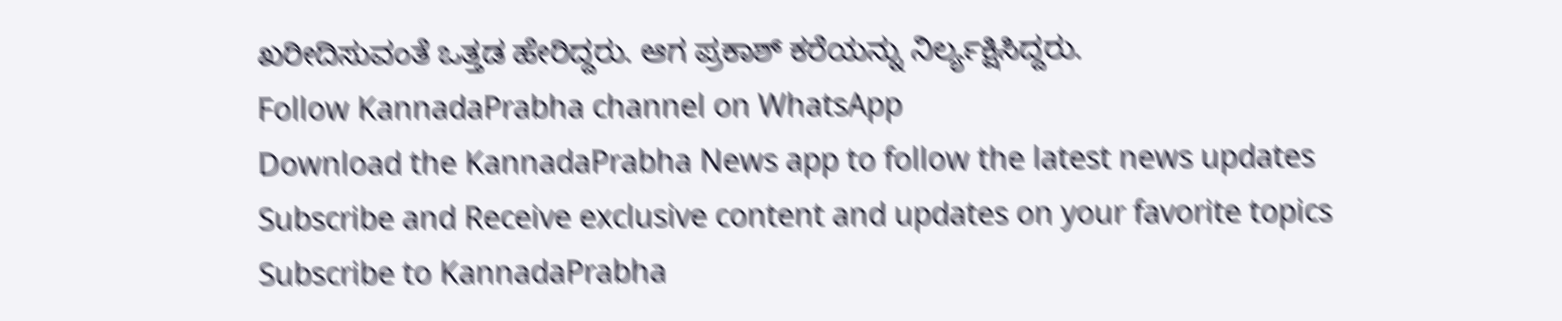ಖರೀದಿಸುವಂತೆ ಒತ್ತಡ ಹೇರಿದ್ದರು. ಆಗ ಪ್ರಕಾಶ್ ಕರೆಯನ್ನು ನಿರ್ಲ್ಯಕ್ಷಿಸಿದ್ದರು.
Follow KannadaPrabha channel on WhatsApp
Download the KannadaPrabha News app to follow the latest news updates
Subscribe and Receive exclusive content and updates on your favorite topics
Subscribe to KannadaPrabha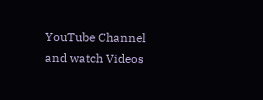YouTube Channel and watch Videos